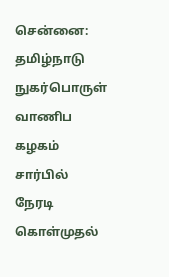சென்னை: தமிழ்நாடு நுகர்பொருள் வாணிப கழகம் சார்பில் நேரடி கொள்முதல்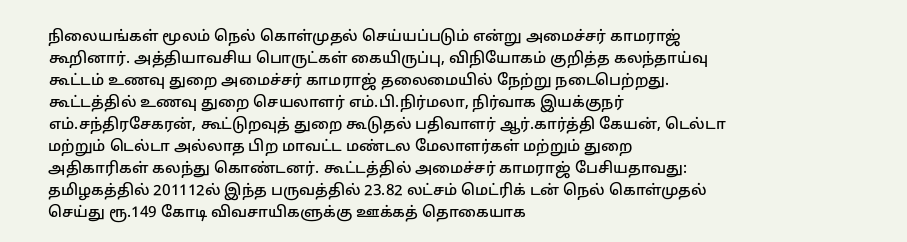நிலையங்கள் மூலம் நெல் கொள்முதல் செய்யப்படும் என்று அமைச்சர் காமராஜ் கூறினார். அத்தியாவசிய பொருட்கள் கையிருப்பு, விநியோகம் குறித்த கலந்தாய்வு கூட்டம் உணவு துறை அமைச்சர் காமராஜ் தலைமையில் நேற்று நடைபெற்றது. கூட்டத்தில் உணவு துறை செயலாளர் எம்.பி.நிர்மலா, நிர்வாக இயக்குநர் எம்.சந்திரசேகரன், கூட்டுறவுத் துறை கூடுதல் பதிவாளர் ஆர்.கார்த்தி கேயன், டெல்டா மற்றும் டெல்டா அல்லாத பிற மாவட்ட மண்டல மேலாளர்கள் மற்றும் துறை அதிகாரிகள் கலந்து கொண்டனர். கூட்டத்தில் அமைச்சர் காமராஜ் பேசியதாவது: தமிழகத்தில் 201112ல் இந்த பருவத்தில் 23.82 லட்சம் மெட்ரிக் டன் நெல் கொள்முதல் செய்து ரூ.149 கோடி விவசாயிகளுக்கு ஊக்கத் தொகையாக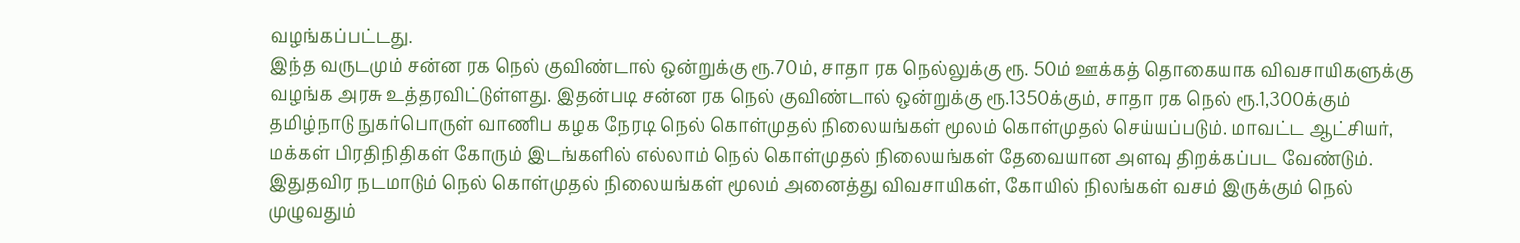வழங்கப்பட்டது.
இந்த வருடமும் சன்ன ரக நெல் குவிண்டால் ஒன்றுக்கு ரூ.70ம், சாதா ரக நெல்லுக்கு ரூ. 50ம் ஊக்கத் தொகையாக விவசாயிகளுக்கு வழங்க அரசு உத்தரவிட்டுள்ளது. இதன்படி சன்ன ரக நெல் குவிண்டால் ஒன்றுக்கு ரூ.1350க்கும், சாதா ரக நெல் ரூ.1,300க்கும் தமிழ்நாடு நுகர்பொருள் வாணிப கழக நேரடி நெல் கொள்முதல் நிலையங்கள் மூலம் கொள்முதல் செய்யப்படும். மாவட்ட ஆட்சியர், மக்கள் பிரதிநிதிகள் கோரும் இடங்களில் எல்லாம் நெல் கொள்முதல் நிலையங்கள் தேவையான அளவு திறக்கப்பட வேண்டும். இதுதவிர நடமாடும் நெல் கொள்முதல் நிலையங்கள் மூலம் அனைத்து விவசாயிகள், கோயில் நிலங்கள் வசம் இருக்கும் நெல் முழுவதும்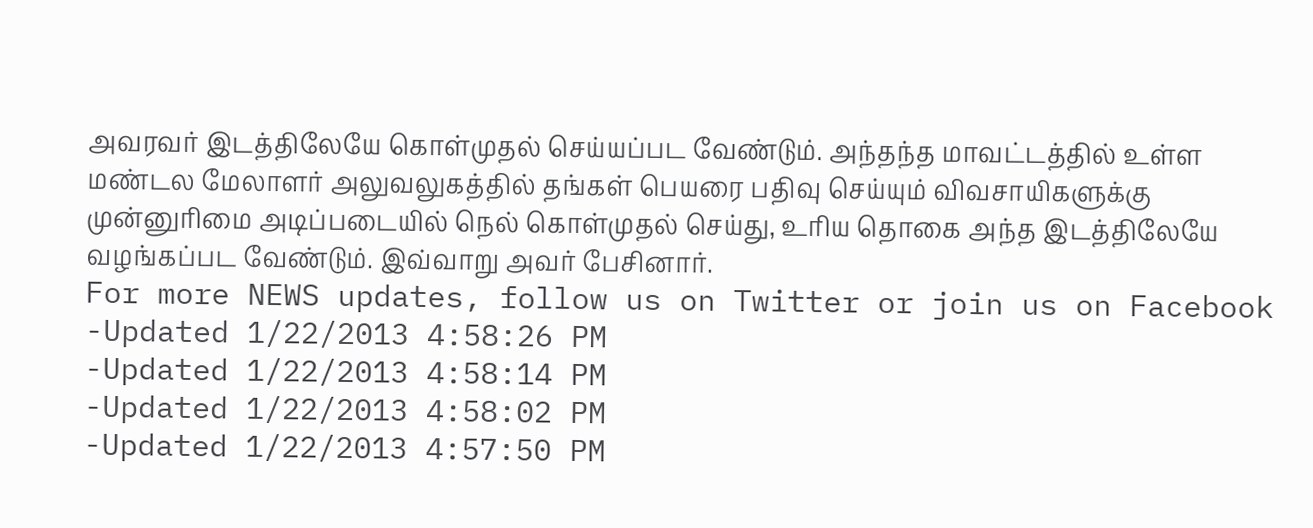அவரவர் இடத்திலேயே கொள்முதல் செய்யப்பட வேண்டும். அந்தந்த மாவட்டத்தில் உள்ள மண்டல மேலாளர் அலுவலுகத்தில் தங்கள் பெயரை பதிவு செய்யும் விவசாயிகளுக்கு முன்னுரிமை அடிப்படையில் நெல் கொள்முதல் செய்து, உரிய தொகை அந்த இடத்திலேயே வழங்கப்பட வேண்டும். இவ்வாறு அவர் பேசினார்.
For more NEWS updates, follow us on Twitter or join us on Facebook
-Updated 1/22/2013 4:58:26 PM
-Updated 1/22/2013 4:58:14 PM
-Updated 1/22/2013 4:58:02 PM
-Updated 1/22/2013 4:57:50 PM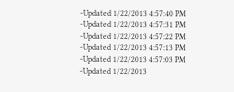-Updated 1/22/2013 4:57:40 PM
-Updated 1/22/2013 4:57:31 PM
-Updated 1/22/2013 4:57:22 PM
-Updated 1/22/2013 4:57:13 PM
-Updated 1/22/2013 4:57:03 PM
-Updated 1/22/2013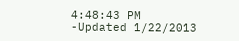4:48:43 PM
-Updated 1/22/2013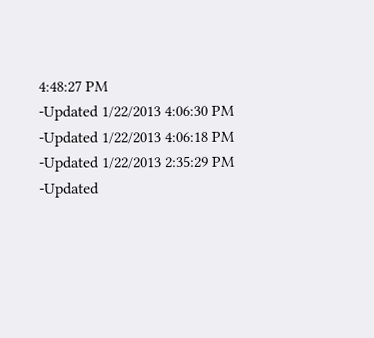4:48:27 PM
-Updated 1/22/2013 4:06:30 PM
-Updated 1/22/2013 4:06:18 PM
-Updated 1/22/2013 2:35:29 PM
-Updated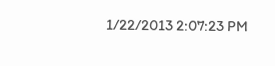1/22/2013 2:07:23 PM